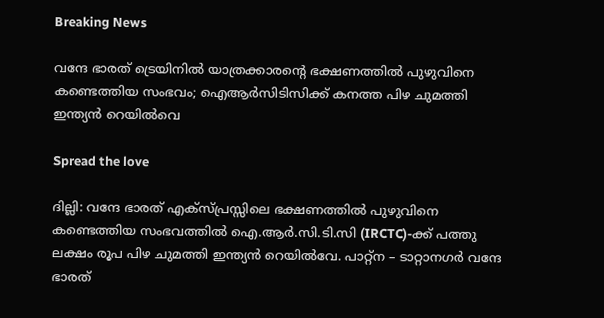Breaking News

വന്ദേ ഭാരത് ട്രെയിനിൽ യാത്രക്കാരൻ്റെ ഭക്ഷണത്തിൽ പുഴുവിനെ കണ്ടെത്തിയ സംഭവം; ഐആർസിടിസിക്ക് കനത്ത പിഴ ചുമത്തി ഇന്ത്യൻ റെയിൽവെ

Spread the love

ദില്ലി: വന്ദേ ഭാരത് എക്‌സ്‌പ്രസ്സിലെ ഭക്ഷണത്തിൽ പുഴുവിനെ കണ്ടെത്തിയ സംഭവത്തിൽ ഐ.ആർ.സി.ടി.സി (IRCTC)-ക്ക് പത്തു ലക്ഷം രൂപ പിഴ ചുമത്തി ഇന്ത്യൻ റെയിൽവേ. പാറ്റ്‌ന – ടാറ്റാനഗർ വന്ദേ ഭാരത്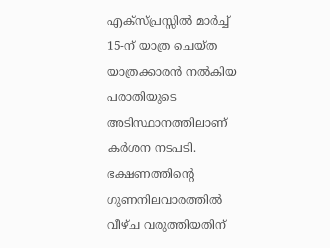എക്‌സ്‌പ്രസ്സിൽ മാർച്ച് 15-ന് യാത്ര ചെയ്ത യാത്രക്കാരൻ നൽകിയ പരാതിയുടെ അടിസ്ഥാനത്തിലാണ് കർശന നടപടി. ഭക്ഷണത്തിൻ്റെ ഗുണനിലവാരത്തിൽ വീഴ്ച വരുത്തിയതിന്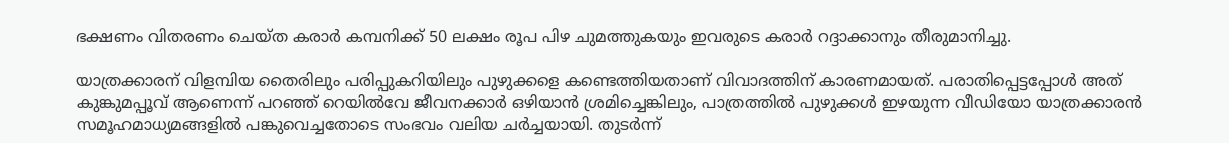ഭക്ഷണം വിതരണം ചെയ്ത കരാർ കമ്പനിക്ക് 50 ലക്ഷം രൂപ പിഴ ചുമത്തുകയും ഇവരുടെ കരാർ റദ്ദാക്കാനും തീരുമാനിച്ചു.

യാത്രക്കാരന് വിളമ്പിയ തൈരിലും പരിപ്പുകറിയിലും പുഴുക്കളെ കണ്ടെത്തിയതാണ് വിവാദത്തിന് കാരണമായത്. പരാതിപ്പെട്ടപ്പോൾ അത് കുങ്കുമപ്പൂവ് ആണെന്ന് പറഞ്ഞ് റെയിൽവേ ജീവനക്കാർ ഒഴിയാൻ ശ്രമിച്ചെങ്കിലും, പാത്രത്തിൽ പുഴുക്കൾ ഇഴയുന്ന വീഡിയോ യാത്രക്കാരൻ സമൂഹമാധ്യമങ്ങളിൽ പങ്കുവെച്ചതോടെ സംഭവം വലിയ ചർച്ചയായി. തുടർന്ന്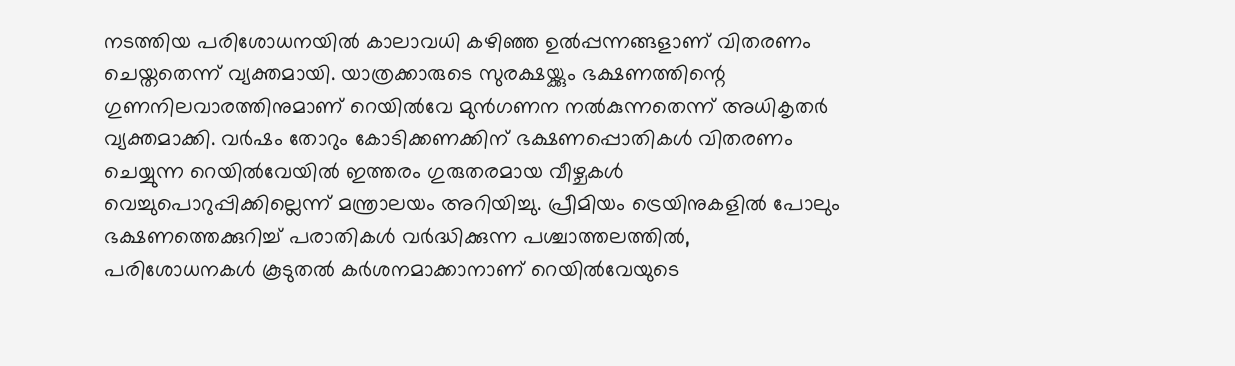നടത്തിയ പരിശോധനയിൽ കാലാവധി കഴിഞ്ഞ ഉൽപ്പന്നങ്ങളാണ് വിതരണം ചെയ്തതെന്ന് വ്യക്തമായി. യാത്രക്കാരുടെ സുരക്ഷയ്ക്കും ഭക്ഷണത്തിന്റെ ഗുണനിലവാരത്തിനുമാണ് റെയിൽവേ മുൻഗണന നൽകുന്നതെന്ന് അധികൃതർ വ്യക്തമാക്കി. വർഷം തോറും കോടിക്കണക്കിന് ഭക്ഷണപ്പൊതികൾ വിതരണം ചെയ്യുന്ന റെയിൽവേയിൽ ഇത്തരം ഗുരുതരമായ വീഴ്ചകൾ വെച്ചുപൊറുപ്പിക്കില്ലെന്ന് മന്ത്രാലയം അറിയിച്ചു. പ്രീമിയം ട്രെയിനുകളിൽ പോലും ഭക്ഷണത്തെക്കുറിച്ച് പരാതികൾ വർദ്ധിക്കുന്ന പശ്ചാത്തലത്തിൽ, പരിശോധനകൾ കൂടുതൽ കർശനമാക്കാനാണ് റെയിൽവേയുടെ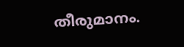തീരുമാനം.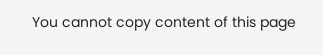You cannot copy content of this page